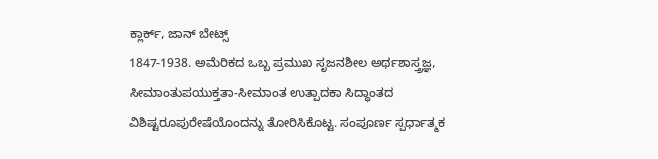ಕ್ಲಾರ್ಕ್, ಜಾನ್ ಬೇಟ್ಸ್
1847-1938. ಅಮೆರಿಕದ ಒಬ್ಬ ಪ್ರಮುಖ ಸೃಜನಶೀಲ ಅರ್ಥಶಾಸ್ತ್ರಜ್ಞ, ಸೀಮಾಂತುಪಯುಕ್ತತಾ-ಸೀಮಾಂತ ಉತ್ಪಾದಕಾ ಸಿದ್ಧಾಂತದ ವಿಶಿಷ್ಟರೂಪುರೇಷೆಯೊಂದನ್ನು ತೋರಿಸಿಕೊಟ್ಟ. ಸಂಪೂರ್ಣ ಸ್ಪರ್ಧಾತ್ಮಕ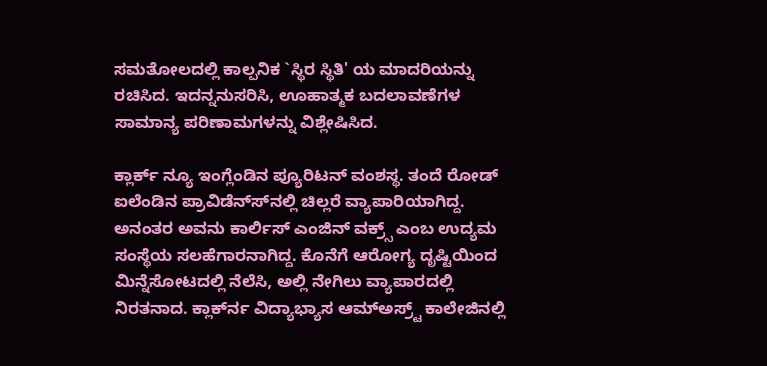ಸಮತೋಲದಲ್ಲಿ ಕಾಲ್ಪನಿಕ `ಸ್ಥಿರ ಸ್ಥಿತಿ' ಯ ಮಾದರಿಯನ್ನು ರಚಿಸಿದ. ಇದನ್ನನುಸರಿಸಿ, ಊಹಾತ್ಮಕ ಬದಲಾವಣೆಗಳ ಸಾಮಾನ್ಯ ಪರಿಣಾಮಗಳನ್ನು ವಿಶ್ಲೇಷಿಸಿದ.

ಕ್ಲಾರ್ಕ್ ನ್ಯೂ ಇಂಗ್ಲೆಂಡಿನ ಪ್ಯೂರಿಟನ್ ವಂಶಸ್ಥ. ತಂದೆ ರೋಡ್ ಐಲೆಂಡಿನ ಪ್ರಾವಿಡೆನ್ಸ್‍ನಲ್ಲಿ ಚಿಲ್ಲರೆ ವ್ಯಾಪಾರಿಯಾಗಿದ್ದ. ಅನಂತರ ಅವನು ಕಾರ್ಲಿಸ್ ಎಂಜಿನ್ ವಕ್ರ್ಸ್ ಎಂಬ ಉದ್ಯಮ ಸಂಸ್ಥೆಯ ಸಲಹೆಗಾರನಾಗಿದ್ದ. ಕೊನೆಗೆ ಆರೋಗ್ಯ ದೃಷ್ಟಿಯಿಂದ ಮಿನ್ನೆಸೋಟದಲ್ಲಿ ನೆಲೆಸಿ, ಅಲ್ಲಿ ನೇಗಿಲು ವ್ಯಾಪಾರದಲ್ಲಿ ನಿರತನಾದ. ಕ್ಲಾರ್ಕ್‍ನ ವಿದ್ಯಾಭ್ಯಾಸ ಆಮ್‍ಅಸ್ರ್ಟ್ ಕಾಲೇಜಿನಲ್ಲಿ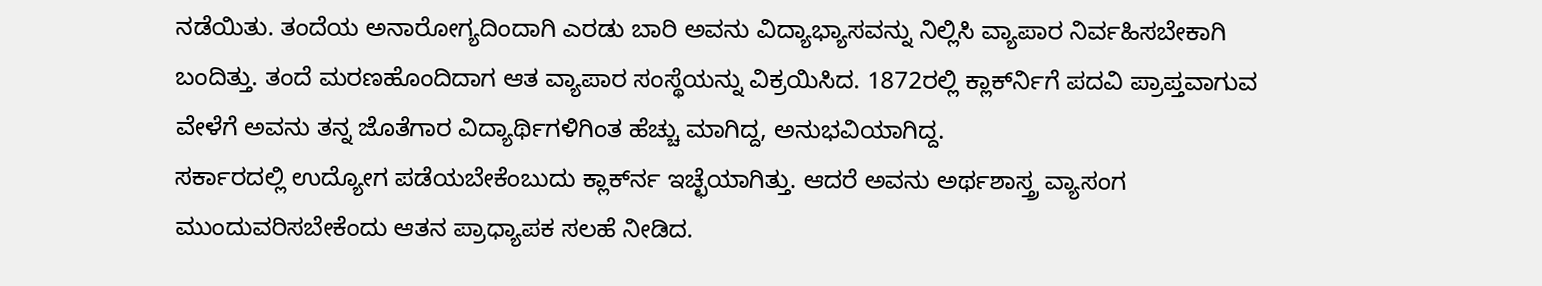ನಡೆಯಿತು. ತಂದೆಯ ಅನಾರೋಗ್ಯದಿಂದಾಗಿ ಎರಡು ಬಾರಿ ಅವನು ವಿದ್ಯಾಭ್ಯಾಸವನ್ನು ನಿಲ್ಲಿಸಿ ವ್ಯಾಪಾರ ನಿರ್ವಹಿಸಬೇಕಾಗಿ ಬಂದಿತ್ತು. ತಂದೆ ಮರಣಹೊಂದಿದಾಗ ಆತ ವ್ಯಾಪಾರ ಸಂಸ್ಥೆಯನ್ನು ವಿಕ್ರಯಿಸಿದ. 1872ರಲ್ಲಿ ಕ್ಲಾರ್ಕ್‍ನಿಗೆ ಪದವಿ ಪ್ರಾಪ್ತವಾಗುವ ವೇಳೆಗೆ ಅವನು ತನ್ನ ಜೊತೆಗಾರ ವಿದ್ಯಾರ್ಥಿಗಳಿಗಿಂತ ಹೆಚ್ಚು ಮಾಗಿದ್ದ, ಅನುಭವಿಯಾಗಿದ್ದ.
ಸರ್ಕಾರದಲ್ಲಿ ಉದ್ಯೋಗ ಪಡೆಯಬೇಕೆಂಬುದು ಕ್ಲಾರ್ಕ್‍ನ ಇಚ್ಛೆಯಾಗಿತ್ತು. ಆದರೆ ಅವನು ಅರ್ಥಶಾಸ್ತ್ರ ವ್ಯಾಸಂಗ ಮುಂದುವರಿಸಬೇಕೆಂದು ಆತನ ಪ್ರಾಧ್ಯಾಪಕ ಸಲಹೆ ನೀಡಿದ.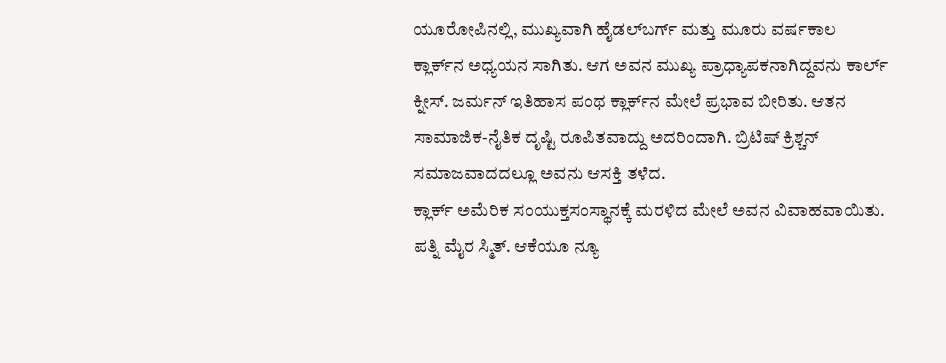ಯೂರೋಪಿನಲ್ಲಿ, ಮುಖ್ಯವಾಗಿ ಹೈಡಲ್‍ಬರ್ಗ್ ಮತ್ತು ಮೂರು ವರ್ಷಕಾಲ ಕ್ಲಾರ್ಕ್‍ನ ಅಧ್ಯಯನ ಸಾಗಿತು. ಆಗ ಅವನ ಮುಖ್ಯ ಪ್ರಾಧ್ಯಾಪಕನಾಗಿದ್ದವನು ಕಾರ್ಲ್ ಕ್ನೀಸ್. ಜರ್ಮನ್ ಇತಿಹಾಸ ಪಂಥ ಕ್ಲಾರ್ಕ್‍ನ ಮೇಲೆ ಪ್ರಭಾವ ಬೀರಿತು. ಆತನ ಸಾಮಾಜಿಕ-ನೈತಿಕ ದೃಷ್ಟಿ ರೂಪಿತವಾದ್ದು ಅದರಿಂದಾಗಿ. ಬ್ರಿಟಿಷ್ ಕ್ರಿಶ್ಚನ್ ಸಮಾಜವಾದದಲ್ಲೂ ಅವನು ಆಸಕ್ತಿ ತಳೆದ.
ಕ್ಲಾರ್ಕ್ ಅಮೆರಿಕ ಸಂಯುಕ್ತಸಂಸ್ಥಾನಕ್ಕೆ ಮರಳಿದ ಮೇಲೆ ಅವನ ವಿವಾಹವಾಯಿತು. ಪತ್ನಿ ಮೈರ ಸ್ಮಿತ್. ಆಕೆಯೂ ನ್ಯೂ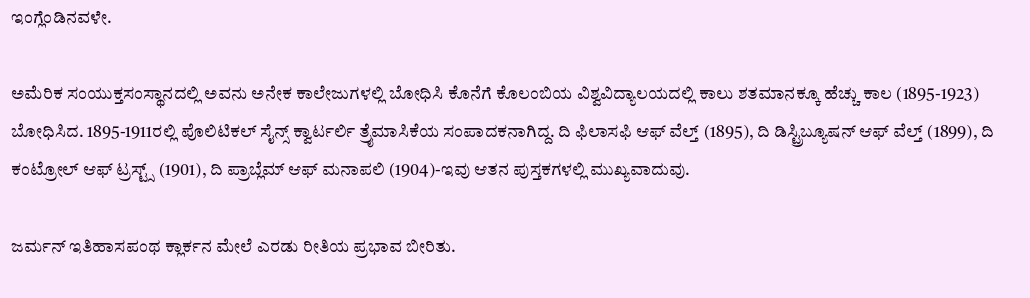ಇಂಗ್ಲೆಂಡಿನವಳೇ.

ಅಮೆರಿಕ ಸಂಯುಕ್ತಸಂಸ್ಥಾನದಲ್ಲಿ ಅವನು ಅನೇಕ ಕಾಲೇಜುಗಳಲ್ಲಿ ಬೋಧಿಸಿ ಕೊನೆಗೆ ಕೊಲಂಬಿಯ ವಿಶ್ವವಿದ್ಯಾಲಯದಲ್ಲಿ ಕಾಲು ಶತಮಾನಕ್ಕೂ ಹೆಚ್ಚು ಕಾಲ (1895-1923) ಬೋಧಿಸಿದ. 1895-1911ರಲ್ಲಿ ಪೊಲಿಟಿಕಲ್ ಸೈನ್ಸ್ ಕ್ವಾರ್ಟರ್ಲಿ ತ್ರೈಮಾಸಿಕೆಯ ಸಂಪಾದಕನಾಗಿದ್ದ. ದಿ ಫಿಲಾಸಫಿ ಆಫ್ ವೆಲ್ತ್ (1895), ದಿ ಡಿಸ್ಟ್ರಿಬ್ಯೂಷನ್ ಆಫ್ ವೆಲ್ತ್ (1899), ದಿ ಕಂಟ್ರೋಲ್ ಆಫ್ ಟ್ರಸ್ಟ್ಸ್ (1901), ದಿ ಪ್ರಾಬ್ಲೆಮ್ ಆಫ್ ಮನಾಪಲಿ (1904)-ಇವು ಆತನ ಪುಸ್ತಕಗಳಲ್ಲಿ ಮುಖ್ಯವಾದುವು.

ಜರ್ಮನ್ ಇತಿಹಾಸಪಂಥ ಕ್ಲಾರ್ಕನ ಮೇಲೆ ಎರಡು ರೀತಿಯ ಪ್ರಭಾವ ಬೀರಿತು.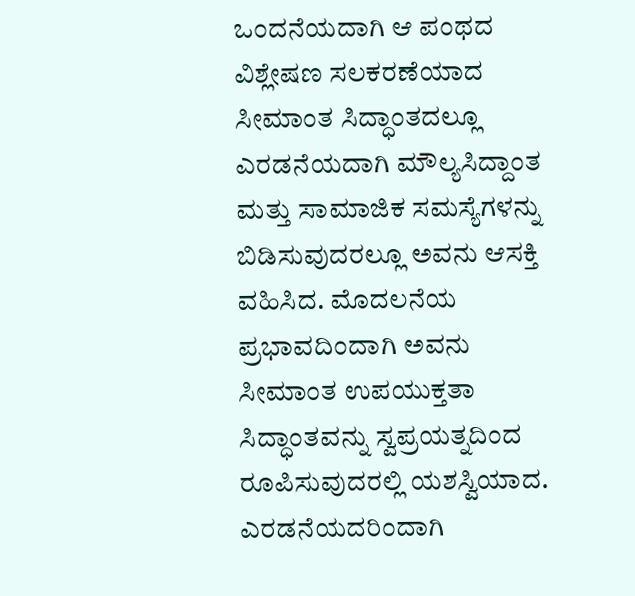ಒಂದನೆಯದಾಗಿ ಆ ಪಂಥದ ವಿಶ್ಲೇಷಣ ಸಲಕರಣೆಯಾದ ಸೀಮಾಂತ ಸಿದ್ಧಾಂತದಲ್ಲೂ ಎರಡನೆಯದಾಗಿ ಮೌಲ್ಯಸಿದ್ದಾಂತ ಮತ್ತು ಸಾಮಾಜಿಕ ಸಮಸ್ಯೆಗಳನ್ನು ಬಿಡಿಸುವುದರಲ್ಲೂ ಅವನು ಆಸಕ್ತಿ ವಹಿಸಿದ. ಮೊದಲನೆಯ ಪ್ರಭಾವದಿಂದಾಗಿ ಅವನು ಸೀಮಾಂತ ಉಪಯುಕ್ತತಾ ಸಿದ್ಧಾಂತವನ್ನು ಸ್ವಪ್ರಯತ್ನದಿಂದ ರೂಪಿಸುವುದರಲ್ಲಿ ಯಶಸ್ವಿಯಾದ. ಎರಡನೆಯದರಿಂದಾಗಿ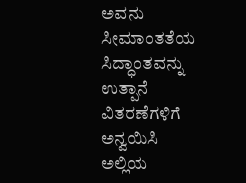ಅವನು ಸೀಮಾಂತತೆಯ ಸಿದ್ಧಾಂತವನ್ನು ಉತ್ಪಾನೆ ವಿತರಣೆಗಳಿಗೆ ಅನ್ವಯಿಸಿ ಅಲ್ಲಿಯ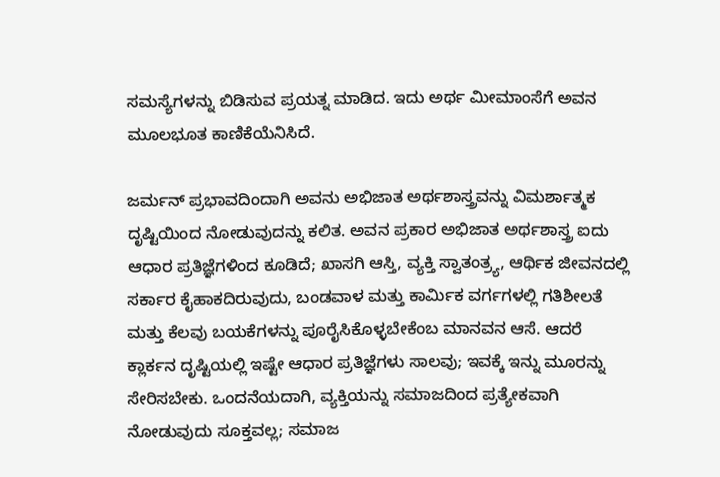ಸಮಸ್ಯೆಗಳನ್ನು ಬಿಡಿಸುವ ಪ್ರಯತ್ನ ಮಾಡಿದ. ಇದು ಅರ್ಥ ಮೀಮಾಂಸೆಗೆ ಅವನ ಮೂಲಭೂತ ಕಾಣಿಕೆಯೆನಿಸಿದೆ.

ಜರ್ಮನ್ ಪ್ರಭಾವದಿಂದಾಗಿ ಅವನು ಅಭಿಜಾತ ಅರ್ಥಶಾಸ್ತ್ರವನ್ನು ವಿಮರ್ಶಾತ್ಮಕ ದೃಷ್ಟಿಯಿಂದ ನೋಡುವುದನ್ನು ಕಲಿತ. ಅವನ ಪ್ರಕಾರ ಅಭಿಜಾತ ಅರ್ಥಶಾಸ್ತ್ರ ಐದು ಆಧಾರ ಪ್ರತಿಜ್ಞೆಗಳಿಂದ ಕೂಡಿದೆ; ಖಾಸಗಿ ಆಸ್ತಿ, ವ್ಯಕ್ತಿ ಸ್ವಾತಂತ್ರ್ಯ, ಆರ್ಥಿಕ ಜೀವನದಲ್ಲಿ ಸರ್ಕಾರ ಕೈಹಾಕದಿರುವುದು, ಬಂಡವಾಳ ಮತ್ತು ಕಾರ್ಮಿಕ ವರ್ಗಗಳಲ್ಲಿ ಗತಿಶೀಲತೆ ಮತ್ತು ಕೆಲವು ಬಯಕೆಗಳನ್ನು ಪೂರೈಸಿಕೊಳ್ಳಬೇಕೆಂಬ ಮಾನವನ ಆಸೆ. ಆದರೆ ಕ್ಲಾರ್ಕನ ದೃಷ್ಟಿಯಲ್ಲಿ ಇಷ್ಟೇ ಆಧಾರ ಪ್ರತಿಜ್ಞೆಗಳು ಸಾಲವು; ಇವಕ್ಕೆ ಇನ್ನು ಮೂರನ್ನು ಸೇರಿಸಬೇಕು. ಒಂದನೆಯದಾಗಿ, ವ್ಯಕ್ತಿಯನ್ನು ಸಮಾಜದಿಂದ ಪ್ರತ್ಯೇಕವಾಗಿ ನೋಡುವುದು ಸೂಕ್ತವಲ್ಲ; ಸಮಾಜ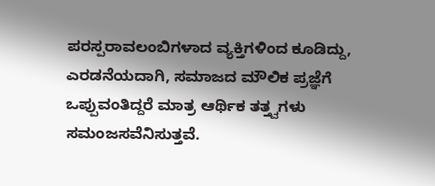ಪರಸ್ಪರಾವಲಂಬಿಗಳಾದ ವ್ಯಕ್ತಿಗಳಿಂದ ಕೂಡಿದ್ದು, ಎರಡನೆಯದಾಗಿ, ಸಮಾಜದ ಮೌಲಿಕ ಪ್ರಜ್ಞೆಗೆ ಒಪ್ಪುವಂತಿದ್ದರೆ ಮಾತ್ರ ಆರ್ಥಿಕ ತತ್ತ್ವಗಳು ಸಮಂಜಸವೆನಿಸುತ್ತವೆ.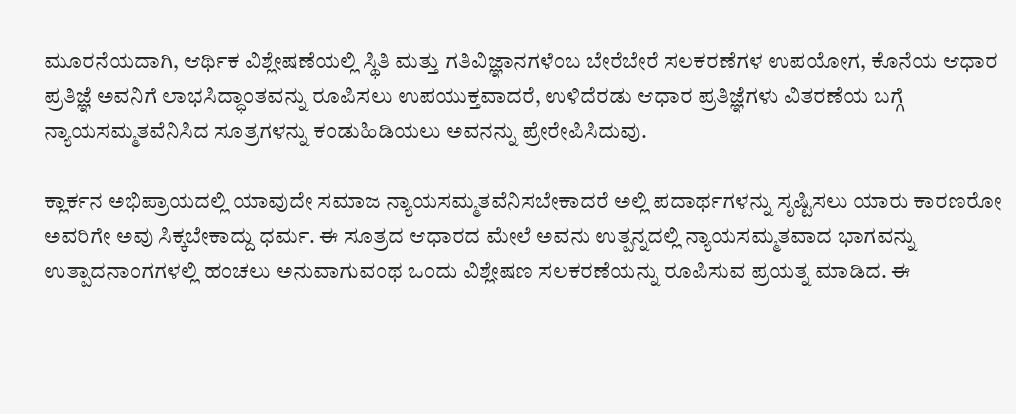ಮೂರನೆಯದಾಗಿ, ಆರ್ಥಿಕ ವಿಶ್ಲೇಷಣೆಯಲ್ಲಿ ಸ್ಥಿತಿ ಮತ್ತು ಗತಿವಿಜ್ಞಾನಗಳೆಂಬ ಬೇರೆಬೇರೆ ಸಲಕರಣೆಗಳ ಉಪಯೋಗ, ಕೊನೆಯ ಆಧಾರ ಪ್ರತಿಜ್ಞೆ ಅವನಿಗೆ ಲಾಭಸಿದ್ಧಾಂತವನ್ನು ರೂಪಿಸಲು ಉಪಯುಕ್ತವಾದರೆ, ಉಳಿದೆರಡು ಆಧಾರ ಪ್ರತಿಜ್ಞೆಗಳು ವಿತರಣೆಯ ಬಗ್ಗೆ ನ್ಯಾಯಸಮ್ಮತವೆನಿಸಿದ ಸೂತ್ರಗಳನ್ನು ಕಂಡುಹಿಡಿಯಲು ಅವನನ್ನು ಪ್ರೇರೇಪಿಸಿದುವು.

ಕ್ಲಾರ್ಕನ ಅಭಿಪ್ರಾಯದಲ್ಲಿ ಯಾವುದೇ ಸಮಾಜ ನ್ಯಾಯಸಮ್ಮತವೆನಿಸಬೇಕಾದರೆ ಅಲ್ಲಿ ಪದಾರ್ಥಗಳನ್ನು ಸೃಷ್ಟಿಸಲು ಯಾರು ಕಾರಣರೋ ಅವರಿಗೇ ಅವು ಸಿಕ್ಕಬೇಕಾದ್ದು ಧರ್ಮ. ಈ ಸೂತ್ರದ ಆಧಾರದ ಮೇಲೆ ಅವನು ಉತ್ಪನ್ನದಲ್ಲಿ ನ್ಯಾಯಸಮ್ಮತವಾದ ಭಾಗವನ್ನು ಉತ್ಪಾದನಾಂಗಗಳಲ್ಲಿ ಹಂಚಲು ಅನುವಾಗುವಂಥ ಒಂದು ವಿಶ್ಲೇಷಣ ಸಲಕರಣೆಯನ್ನು ರೂಪಿಸುವ ಪ್ರಯತ್ನ ಮಾಡಿದ. ಈ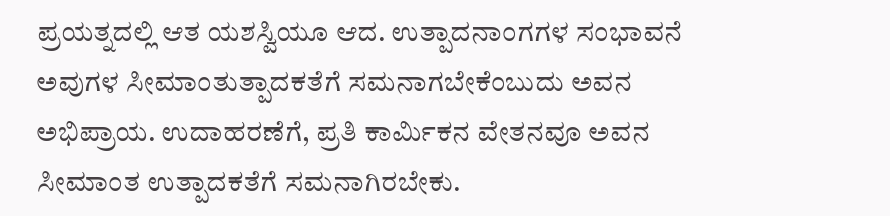ಪ್ರಯತ್ನದಲ್ಲಿ ಆತ ಯಶಸ್ವಿಯೂ ಆದ. ಉತ್ಪಾದನಾಂಗಗಳ ಸಂಭಾವನೆ ಅವುಗಳ ಸೀಮಾಂತುತ್ಪಾದಕತೆಗೆ ಸಮನಾಗಬೇಕೆಂಬುದು ಅವನ ಅಭಿಪ್ರಾಯ. ಉದಾಹರಣೆಗೆ, ಪ್ರತಿ ಕಾರ್ಮಿಕನ ವೇತನವೂ ಅವನ ಸೀಮಾಂತ ಉತ್ಪಾದಕತೆಗೆ ಸಮನಾಗಿರಬೇಕು.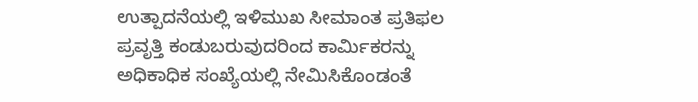ಉತ್ಪಾದನೆಯಲ್ಲಿ ಇಳಿಮುಖ ಸೀಮಾಂತ ಪ್ರತಿಫಲ ಪ್ರವೃತ್ತಿ ಕಂಡುಬರುವುದರಿಂದ ಕಾರ್ಮಿಕರನ್ನು ಅಧಿಕಾಧಿಕ ಸಂಖ್ಯೆಯಲ್ಲಿ ನೇಮಿಸಿಕೊಂಡಂತೆ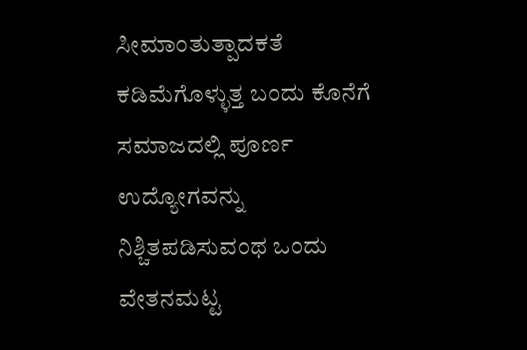ಸೀಮಾಂತುತ್ಪಾದಕತೆ ಕಡಿಮೆಗೊಳ್ಳುತ್ತ ಬಂದು ಕೊನೆಗೆ ಸಮಾಜದಲ್ಲಿ ಪೂರ್ಣ ಉದ್ಯೋಗವನ್ನು ನಿಶ್ಚಿತಪಡಿಸುವಂಥ ಒಂದು ವೇತನಮಟ್ಟ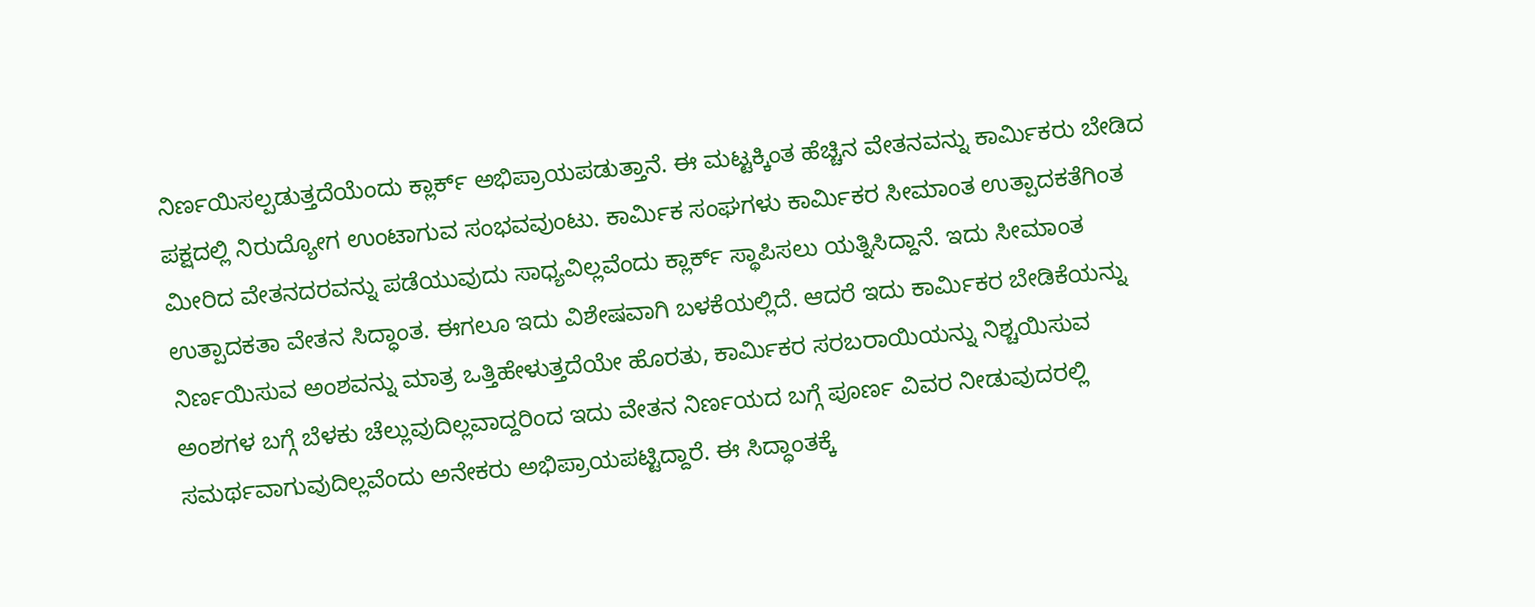ನಿರ್ಣಯಿಸಲ್ಪಡುತ್ತದೆಯೆಂದು ಕ್ಲಾರ್ಕ್ ಅಭಿಪ್ರಾಯಪಡುತ್ತಾನೆ. ಈ ಮಟ್ಟಕ್ಕಿಂತ ಹೆಚ್ಚಿನ ವೇತನವನ್ನು ಕಾರ್ಮಿಕರು ಬೇಡಿದ ಪಕ್ಷದಲ್ಲಿ ನಿರುದ್ಯೋಗ ಉಂಟಾಗುವ ಸಂಭವವುಂಟು. ಕಾರ್ಮಿಕ ಸಂಘಗಳು ಕಾರ್ಮಿಕರ ಸೀಮಾಂತ ಉತ್ಪಾದಕತೆಗಿಂತ ಮೀರಿದ ವೇತನದರವನ್ನು ಪಡೆಯುವುದು ಸಾಧ್ಯವಿಲ್ಲವೆಂದು ಕ್ಲಾರ್ಕ್ ಸ್ಥಾಪಿಸಲು ಯತ್ನಿಸಿದ್ದಾನೆ. ಇದು ಸೀಮಾಂತ ಉತ್ಪಾದಕತಾ ವೇತನ ಸಿದ್ಧಾಂತ. ಈಗಲೂ ಇದು ವಿಶೇಷವಾಗಿ ಬಳಕೆಯಲ್ಲಿದೆ. ಆದರೆ ಇದು ಕಾರ್ಮಿಕರ ಬೇಡಿಕೆಯನ್ನು ನಿರ್ಣಯಿಸುವ ಅಂಶವನ್ನು ಮಾತ್ರ ಒತ್ತಿಹೇಳುತ್ತದೆಯೇ ಹೊರತು, ಕಾರ್ಮಿಕರ ಸರಬರಾಯಿಯನ್ನು ನಿಶ್ಚಯಿಸುವ ಅಂಶಗಳ ಬಗ್ಗೆ ಬೆಳಕು ಚೆಲ್ಲುವುದಿಲ್ಲವಾದ್ದರಿಂದ ಇದು ವೇತನ ನಿರ್ಣಯದ ಬಗ್ಗೆ ಪೂರ್ಣ ವಿವರ ನೀಡುವುದರಲ್ಲಿ ಸಮರ್ಥವಾಗುವುದಿಲ್ಲವೆಂದು ಅನೇಕರು ಅಭಿಪ್ರಾಯಪಟ್ಟಿದ್ದಾರೆ. ಈ ಸಿದ್ಧಾಂತಕ್ಕೆ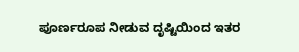ಪೂರ್ಣರೂಪ ನೀಡುವ ದೃಷ್ಟಿಯಿಂದ ಇತರ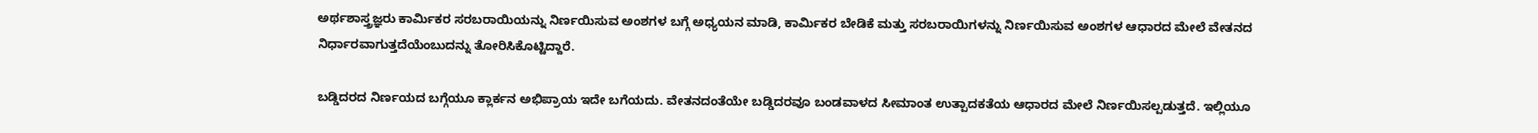ಅರ್ಥಶಾಸ್ತ್ರಜ್ಞರು ಕಾರ್ಮಿಕರ ಸರಬರಾಯಿಯನ್ನು ನಿರ್ಣಯಿಸುವ ಅಂಶಗಳ ಬಗ್ಗೆ ಅಧ್ಯಯನ ಮಾಡಿ, ಕಾರ್ಮಿಕರ ಬೇಡಿಕೆ ಮತ್ತು ಸರಬರಾಯಿಗಳನ್ನು ನಿರ್ಣಯಿಸುವ ಅಂಶಗಳ ಆಧಾರದ ಮೇಲೆ ವೇತನದ ನಿರ್ಧಾರವಾಗುತ್ತದೆಯೆಂಬುದನ್ನು ತೋರಿಸಿಕೊಟ್ಟಿದ್ದಾರೆ.

ಬಡ್ಡಿದರದ ನಿರ್ಣಯದ ಬಗ್ಗೆಯೂ ಕ್ಲಾರ್ಕನ ಅಭಿಪ್ರಾಯ ಇದೇ ಬಗೆಯದು. ವೇತನದಂತೆಯೇ ಬಡ್ಡಿದರವೂ ಬಂಡವಾಳದ ಸೀಮಾಂತ ಉತ್ಪಾದಕತೆಯ ಆಧಾರದ ಮೇಲೆ ನಿರ್ಣಯಿಸಲ್ಪಡುತ್ತದೆ. ಇಲ್ಲಿಯೂ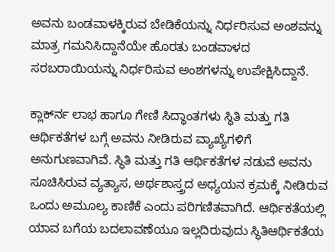ಅವನು ಬಂಡವಾಳಕ್ಕಿರುವ ಬೇಡಿಕೆಯನ್ನು ನಿರ್ಧರಿಸುವ ಅಂಶವನ್ನು ಮಾತ್ರ ಗಮನಿಸಿದ್ದಾನೆಯೇ ಹೊರತು ಬಂಡವಾಳದ ಸರಬರಾಯಿಯನ್ನು ನಿರ್ಧರಿಸುವ ಅಂಶಗಳನ್ನು ಉಪೇಕ್ಷಿಸಿದ್ದಾನೆ.

ಕ್ಲಾರ್ಕ್‍ನ ಲಾಭ ಹಾಗೂ ಗೇಣಿ ಸಿದ್ಧಾಂತಗಳು ಸ್ಥಿತಿ ಮತ್ತು ಗತಿ ಆರ್ಥಿಕತೆಗಳ ಬಗ್ಗೆ ಅವನು ನೀಡಿರುವ ವ್ಯಾಖ್ಯೆಗಳಿಗೆ ಅನುಗುಣವಾಗಿವೆ. ಸ್ಥಿತಿ ಮತ್ತು ಗತಿ ಆರ್ಥಿಕತೆಗಳ ನಡುವೆ ಅವನು ಸೂಚಿಸಿರುವ ವ್ಯತ್ಯಾಸ, ಅರ್ಥಶಾಸ್ತ್ರದ ಅಧ್ಯಯನ ಕ್ರಮಕ್ಕೆ ನೀಡಿರುವ ಒಂದು ಅಮೂಲ್ಯ ಕಾಣಿಕೆ ಎಂದು ಪರಿಗಣಿತವಾಗಿದೆ. ಆರ್ಥಿಕತೆಯಲ್ಲಿ ಯಾವ ಬಗೆಯ ಬದಲಾವಣೆಯೂ ಇಲ್ಲದಿರುವುದು ಸ್ಥಿತಿಆರ್ಥಿಕತೆಯ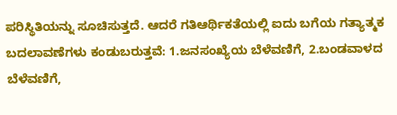ಪರಿಸ್ಥಿತಿಯನ್ನು ಸೂಚಿಸುತ್ತದೆ. ಆದರೆ ಗತಿಆರ್ಥಿಕತೆಯಲ್ಲಿ ಐದು ಬಗೆಯ ಗತ್ಯಾತ್ಮಕ ಬದಲಾವಣೆಗಳು ಕಂಡುಬರುತ್ತವೆ: 1.ಜನಸಂಖ್ಯೆಯ ಬೆಳೆವಣಿಗೆ, 2.ಬಂಡವಾಳದ ಬೆಳೆವಣಿಗೆ,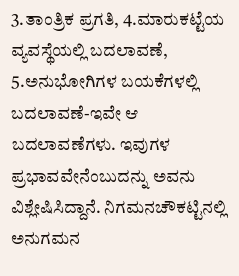3.ತಾಂತ್ರಿಕ ಪ್ರಗತಿ, 4.ಮಾರುಕಟ್ಟೆಯ ವ್ಯವಸ್ಥೆಯಲ್ಲಿ ಬದಲಾವಣೆ, 5.ಅನುಭೋಗಿಗಳ ಬಯಕೆಗಳಲ್ಲಿ ಬದಲಾವಣೆ-ಇವೇ ಆ ಬದಲಾವಣೆಗಳು. ಇವುಗಳ ಪ್ರಭಾವವೇನೆಂಬುದನ್ನು ಅವನು ವಿಶ್ಲೇಷಿಸಿದ್ದಾನೆ. ನಿಗಮನಚೌಕಟ್ಟಿನಲ್ಲಿ ಅನುಗಮನ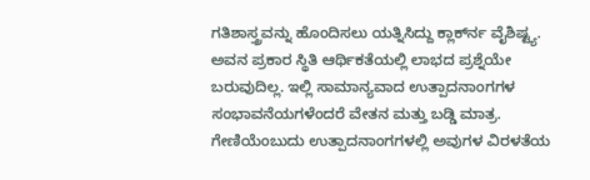ಗತಿಶಾಸ್ತ್ರವನ್ನು ಹೊಂದಿಸಲು ಯತ್ನಿಸಿದ್ದು ಕ್ಲಾರ್ಕ್‍ನ ವೈಶಿಷ್ಟ್ಯ. ಅವನ ಪ್ರಕಾರ ಸ್ಥಿತಿ ಆರ್ಥಿಕತೆಯಲ್ಲಿ ಲಾಭದ ಪ್ರಶ್ನೆಯೇ ಬರುವುದಿಲ್ಲ. ಇಲ್ಲಿ ಸಾಮಾನ್ಯವಾದ ಉತ್ಪಾದನಾಂಗಗಳ ಸಂಭಾವನೆಯಗಳೆಂದರೆ ವೇತನ ಮತ್ತು ಬಡ್ಡಿ ಮಾತ್ರ. ಗೇಣಿಯೆಂಬುದು ಉತ್ಪಾದನಾಂಗಗಳಲ್ಲಿ ಅವುಗಳ ವಿರಳತೆಯ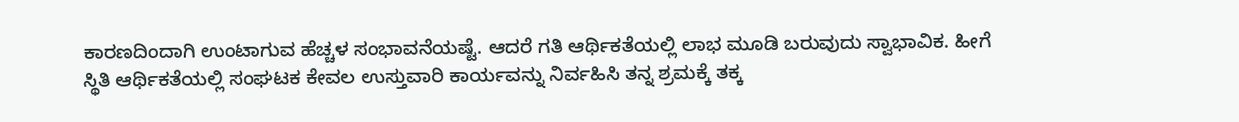ಕಾರಣದಿಂದಾಗಿ ಉಂಟಾಗುವ ಹೆಚ್ಚಳ ಸಂಭಾವನೆಯಷ್ಟೆ. ಆದರೆ ಗತಿ ಆರ್ಥಿಕತೆಯಲ್ಲಿ ಲಾಭ ಮೂಡಿ ಬರುವುದು ಸ್ವಾಭಾವಿಕ. ಹೀಗೆ ಸ್ಥಿತಿ ಆರ್ಥಿಕತೆಯಲ್ಲಿ ಸಂಘಟಕ ಕೇವಲ ಉಸ್ತುವಾರಿ ಕಾರ್ಯವನ್ನು ನಿರ್ವಹಿಸಿ ತನ್ನ ಶ್ರಮಕ್ಕೆ ತಕ್ಕ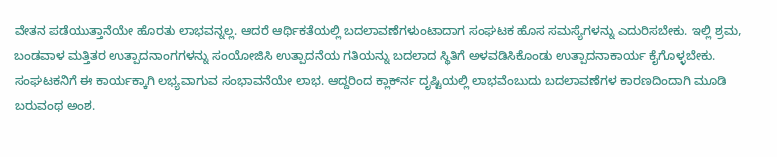ವೇತನ ಪಡೆಯುತ್ತಾನೆಯೇ ಹೊರತು ಲಾಭವನ್ನಲ್ಲ. ಆದರೆ ಆರ್ಥಿಕತೆಯಲ್ಲಿ ಬದಲಾವಣೆಗಳುಂಟಾದಾಗ ಸಂಘಟಕ ಹೊಸ ಸಮಸ್ಯೆಗಳನ್ನು ಎದುರಿಸಬೇಕು. ಇಲ್ಲಿ ಶ್ರಮ, ಬಂಡವಾಳ ಮತ್ತಿತರ ಉತ್ಪಾದನಾಂಗಗಳನ್ನು ಸಂಯೋಜಿಸಿ ಉತ್ಪಾದನೆಯ ಗತಿಯನ್ನು ಬದಲಾದ ಸ್ಥಿತಿಗೆ ಅಳವಡಿಸಿಕೊಂಡು ಉತ್ಪಾದನಾಕಾರ್ಯ ಕೈಗೊಳ್ಳಬೇಕು. ಸಂಘಟಕನಿಗೆ ಈ ಕಾರ್ಯಕ್ಕಾಗಿ ಲಭ್ಯವಾಗುವ ಸಂಭಾವನೆಯೇ ಲಾಭ. ಆದ್ದರಿಂದ ಕ್ಲಾರ್ಕ್‍ನ ದೃಷ್ಟಿಯಲ್ಲಿ ಲಾಭವೆಂಬುದು ಬದಲಾವಣೆಗಳ ಕಾರಣದಿಂದಾಗಿ ಮೂಡಿ ಬರುವಂಥ ಅಂಶ.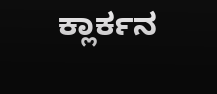ಕ್ಲಾರ್ಕನ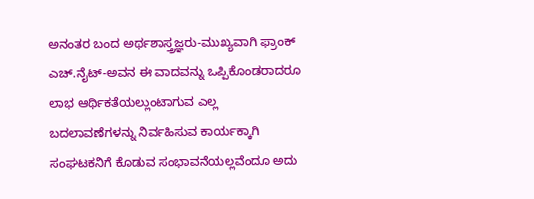ಅನಂತರ ಬಂದ ಅರ್ಥಶಾಸ್ತ್ರಜ್ಞರು-ಮುಖ್ಯವಾಗಿ ಫ್ರಾಂಕ್ ಎಚ್.ನೈಟ್-ಅವನ ಈ ವಾದವನ್ನು ಒಪ್ಪಿಕೊಂಡರಾದರೂ ಲಾಭ ಆರ್ಥಿಕತೆಯಲ್ಲುಂಟಾಗುವ ಎಲ್ಲ ಬದಲಾವಣೆಗಳನ್ನು ನಿರ್ವಹಿಸುವ ಕಾರ್ಯಕ್ಕಾಗಿ ಸಂಘಟಕನಿಗೆ ಕೊಡುವ ಸಂಭಾವನೆಯಲ್ಲವೆಂದೂ ಅದು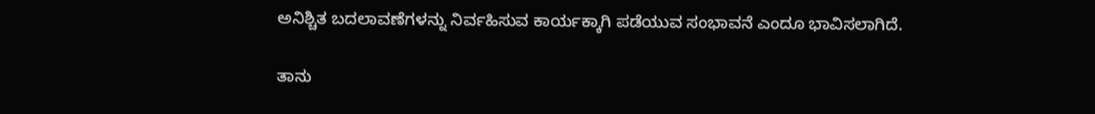ಅನಿಶ್ಚಿತ ಬದಲಾವಣೆಗಳನ್ನು ನಿರ್ವಹಿಸುವ ಕಾರ್ಯಕ್ಕಾಗಿ ಪಡೆಯುವ ಸಂಭಾವನೆ ಎಂದೂ ಭಾವಿಸಲಾಗಿದೆ.

ತಾನು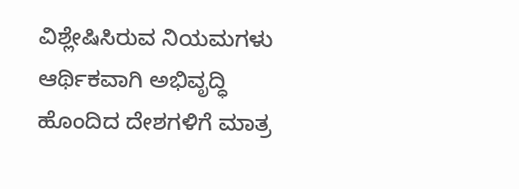ವಿಶ್ಲೇಷಿಸಿರುವ ನಿಯಮಗಳು ಆರ್ಥಿಕವಾಗಿ ಅಭಿವೃದ್ಧಿ ಹೊಂದಿದ ದೇಶಗಳಿಗೆ ಮಾತ್ರ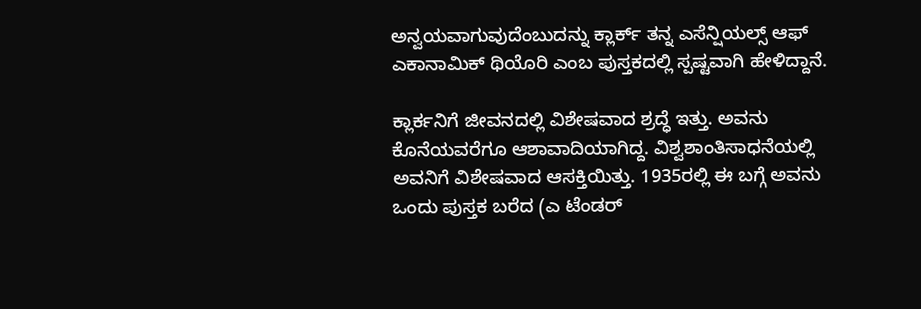ಅನ್ವಯವಾಗುವುದೆಂಬುದನ್ನು ಕ್ಲಾರ್ಕ್ ತನ್ನ ಎಸೆನ್ಷಿಯಲ್ಸ್ ಆಫ್ ಎಕಾನಾಮಿಕ್ ಥಿಯೊರಿ ಎಂಬ ಪುಸ್ತಕದಲ್ಲಿ ಸ್ಪಷ್ಟವಾಗಿ ಹೇಳಿದ್ದಾನೆ.

ಕ್ಲಾರ್ಕನಿಗೆ ಜೀವನದಲ್ಲಿ ವಿಶೇಷವಾದ ಶ್ರದ್ಧೆ ಇತ್ತು. ಅವನು ಕೊನೆಯವರೆಗೂ ಆಶಾವಾದಿಯಾಗಿದ್ದ. ವಿಶ್ವಶಾಂತಿಸಾಧನೆಯಲ್ಲಿ ಅವನಿಗೆ ವಿಶೇಷವಾದ ಆಸಕ್ತಿಯಿತ್ತು. 1935ರಲ್ಲಿ ಈ ಬಗ್ಗೆ ಅವನು ಒಂದು ಪುಸ್ತಕ ಬರೆದ (ಎ ಟೆಂಡರ್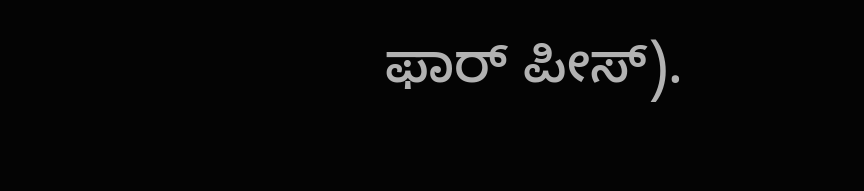ಫಾರ್ ಪೀಸ್).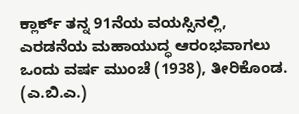ಕ್ಲಾರ್ಕ್ ತನ್ನ 91ನೆಯ ವಯಸ್ಸಿನಲ್ಲಿ, ಎರಡನೆಯ ಮಹಾಯುದ್ಧ ಆರಂಭವಾಗಲು ಒಂದು ವರ್ಷ ಮುಂಚೆ (1938), ತೀರಿಕೊಂಡ.                                                  (ಎ.ಬಿ.ಎ.)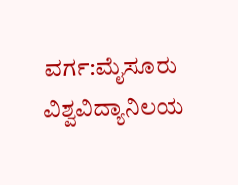ವರ್ಗ:ಮೈಸೂರು ವಿಶ್ವವಿದ್ಯಾನಿಲಯ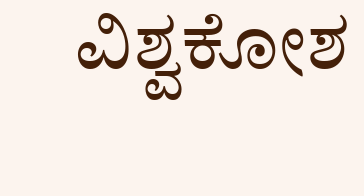ವಿಶ್ವಕೋಶ